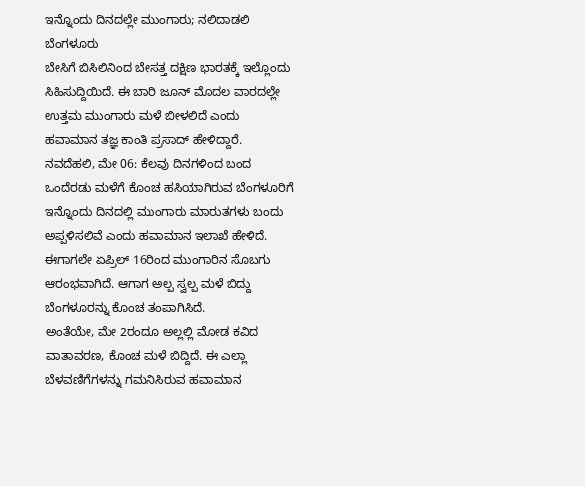ಇನ್ನೊಂದು ದಿನದಲ್ಲೇ ಮುಂಗಾರು; ನಲಿದಾಡಲಿ ಬೆಂಗಳೂರು
ಬೇಸಿಗೆ ಬಿಸಿಲಿನಿಂದ ಬೇಸತ್ತ ದಕ್ಷಿಣ ಭಾರತಕ್ಕೆ ಇಲ್ಲೊಂದು ಸಿಹಿಸುದ್ದಿಯಿದೆ. ಈ ಬಾರಿ ಜೂನ್ ಮೊದಲ ವಾರದಲ್ಲೇ ಉತ್ತಮ ಮುಂಗಾರು ಮಳೆ ಬೀಳಲಿದೆ ಎಂದು ಹವಾಮಾನ ತಜ್ಞ ಕಾಂತಿ ಪ್ರಸಾದ್ ಹೇಳಿದ್ದಾರೆ.
ನವದೆಹಲಿ, ಮೇ 06: ಕೆಲವು ದಿನಗಳಿಂದ ಬಂದ ಒಂದೆರಡು ಮಳೆಗೆ ಕೊಂಚ ಹಸಿಯಾಗಿರುವ ಬೆಂಗಳೂರಿಗೆ ಇನ್ನೊಂದು ದಿನದಲ್ಲಿ ಮುಂಗಾರು ಮಾರುತಗಳು ಬಂದು ಅಪ್ಪಳಿಸಲಿವೆ ಎಂದು ಹವಾಮಾನ ಇಲಾಖೆ ಹೇಳಿದೆ.
ಈಗಾಗಲೇ ಏಪ್ರಿಲ್ 16ರಿಂದ ಮುಂಗಾರಿನ ಸೊಬಗು ಆರಂಭವಾಗಿದೆ. ಆಗಾಗ ಅಲ್ಪ ಸ್ವಲ್ಪ ಮಳೆ ಬಿದ್ದು ಬೆಂಗಳೂರನ್ನು ಕೊಂಚ ತಂಪಾಗಿಸಿದೆ.
ಅಂತೆಯೇ, ಮೇ 2ರಂದೂ ಅಲ್ಲಲ್ಲಿ ಮೋಡ ಕವಿದ ವಾತಾವರಣ, ಕೊಂಚ ಮಳೆ ಬಿದ್ದಿದೆ. ಈ ಎಲ್ಲಾ ಬೆಳವಣಿಗೆಗಳನ್ನು ಗಮನಿಸಿರುವ ಹವಾಮಾನ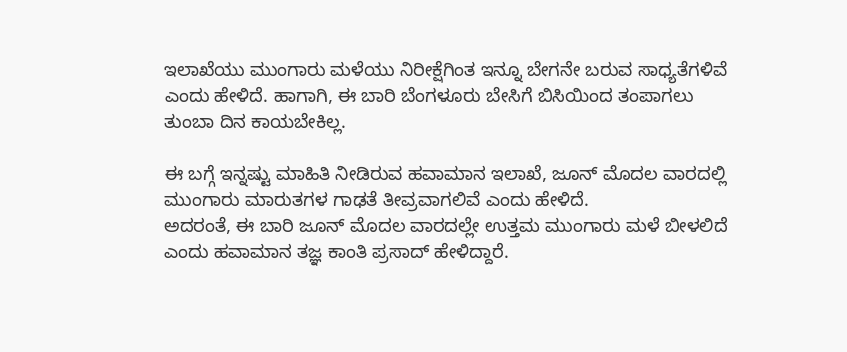ಇಲಾಖೆಯು ಮುಂಗಾರು ಮಳೆಯು ನಿರೀಕ್ಷೆಗಿಂತ ಇನ್ನೂ ಬೇಗನೇ ಬರುವ ಸಾಧ್ಯತೆಗಳಿವೆ ಎಂದು ಹೇಳಿದೆ. ಹಾಗಾಗಿ, ಈ ಬಾರಿ ಬೆಂಗಳೂರು ಬೇಸಿಗೆ ಬಿಸಿಯಿಂದ ತಂಪಾಗಲು ತುಂಬಾ ದಿನ ಕಾಯಬೇಕಿಲ್ಲ.

ಈ ಬಗ್ಗೆ ಇನ್ನಷ್ಟು ಮಾಹಿತಿ ನೀಡಿರುವ ಹವಾಮಾನ ಇಲಾಖೆ, ಜೂನ್ ಮೊದಲ ವಾರದಲ್ಲಿ ಮುಂಗಾರು ಮಾರುತಗಳ ಗಾಢತೆ ತೀವ್ರವಾಗಲಿವೆ ಎಂದು ಹೇಳಿದೆ.
ಅದರಂತೆ, ಈ ಬಾರಿ ಜೂನ್ ಮೊದಲ ವಾರದಲ್ಲೇ ಉತ್ತಮ ಮುಂಗಾರು ಮಳೆ ಬೀಳಲಿದೆ ಎಂದು ಹವಾಮಾನ ತಜ್ಞ ಕಾಂತಿ ಪ್ರಸಾದ್ ಹೇಳಿದ್ದಾರೆ.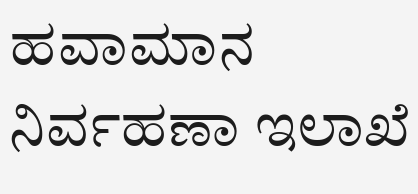ಹವಾಮಾನ ನಿರ್ವಹಣಾ ಇಲಾಖೆ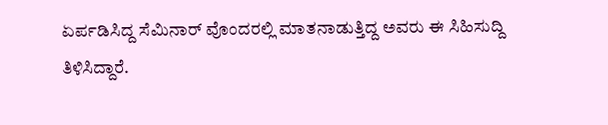ಏರ್ಪಡಿಸಿದ್ದ ಸೆಮಿನಾರ್ ವೊಂದರಲ್ಲಿ ಮಾತನಾಡುತ್ತಿದ್ದ ಅವರು ಈ ಸಿಹಿಸುದ್ದಿ ತಿಳಿಸಿದ್ದಾರೆ.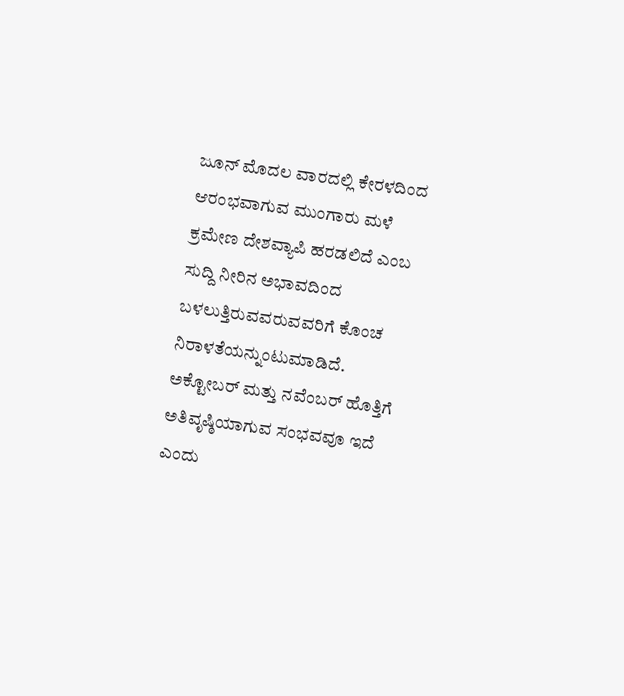ಜೂನ್ ಮೊದಲ ವಾರದಲ್ಲಿ ಕೇರಳದಿಂದ ಆರಂಭವಾಗುವ ಮುಂಗಾರು ಮಳೆ ಕ್ರಮೇಣ ದೇಶವ್ಯಾಪಿ ಹರಡಲಿದೆ ಎಂಬ ಸುದ್ದಿ ನೀರಿನ ಅಭಾವದಿಂದ ಬಳಲುತ್ತಿರುವವರುವವರಿಗೆ ಕೊಂಚ ನಿರಾಳತೆಯನ್ನುಂಟುಮಾಡಿದೆ.
ಅಕ್ಟೋಬರ್ ಮತ್ತು ನವೆಂಬರ್ ಹೊತ್ತಿಗೆ ಅತಿವೃಷ್ಠಿಯಾಗುವ ಸಂಭವವೂ ಇದೆ ಎಂದು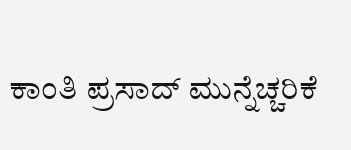ಕಾಂತಿ ಪ್ರಸಾದ್ ಮುನ್ನೆಚ್ಚರಿಕೆ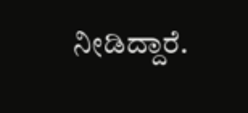ನೀಡಿದ್ದಾರೆ.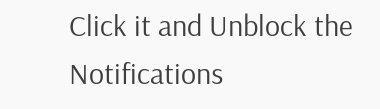Click it and Unblock the Notifications